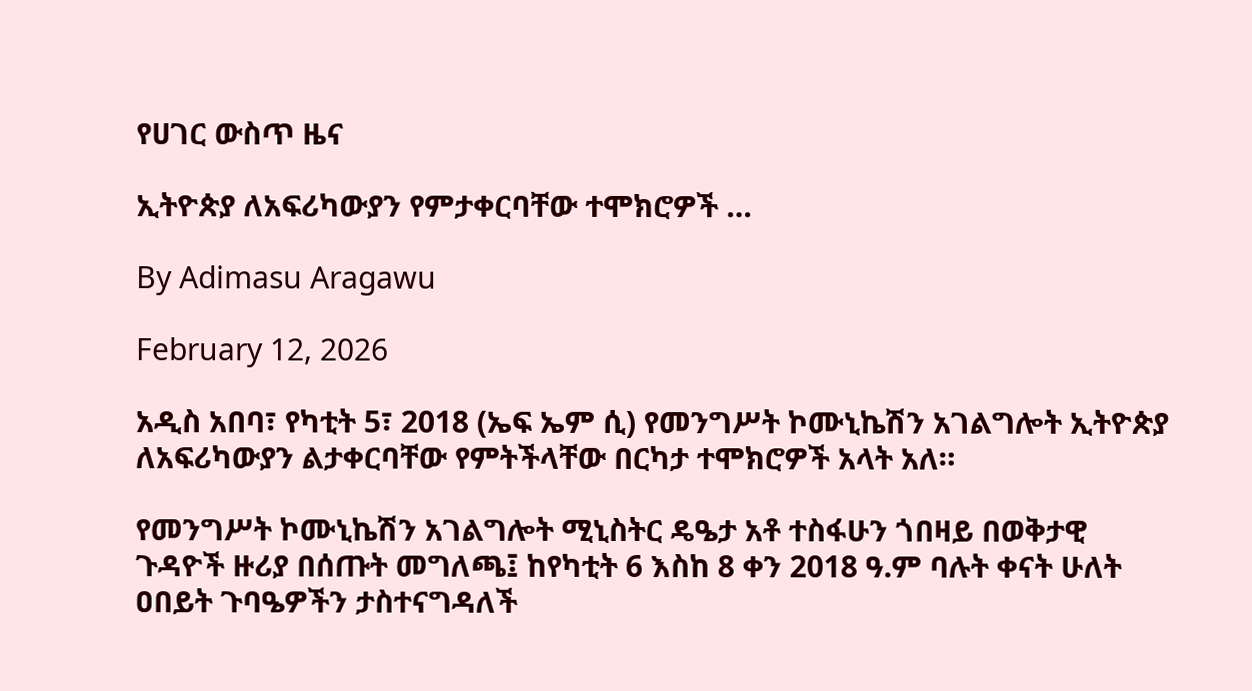የሀገር ውስጥ ዜና

ኢትዮጵያ ለአፍሪካውያን የምታቀርባቸው ተሞክሮዎች …

By Adimasu Aragawu

February 12, 2026

አዲስ አበባ፣ የካቲት 5፣ 2018 (ኤፍ ኤም ሲ) የመንግሥት ኮሙኒኬሽን አገልግሎት ኢትዮጵያ ለአፍሪካውያን ልታቀርባቸው የምትችላቸው በርካታ ተሞክሮዎች አላት አለ።

የመንግሥት ኮሙኒኬሽን አገልግሎት ሚኒስትር ዴዔታ አቶ ተስፋሁን ጎበዛይ በወቅታዊ ጉዳዮች ዙሪያ በሰጡት መግለጫ፤ ከየካቲት 6 እስከ 8 ቀን 2018 ዓ.ም ባሉት ቀናት ሁለት ዐበይት ጉባዔዎችን ታስተናግዳለች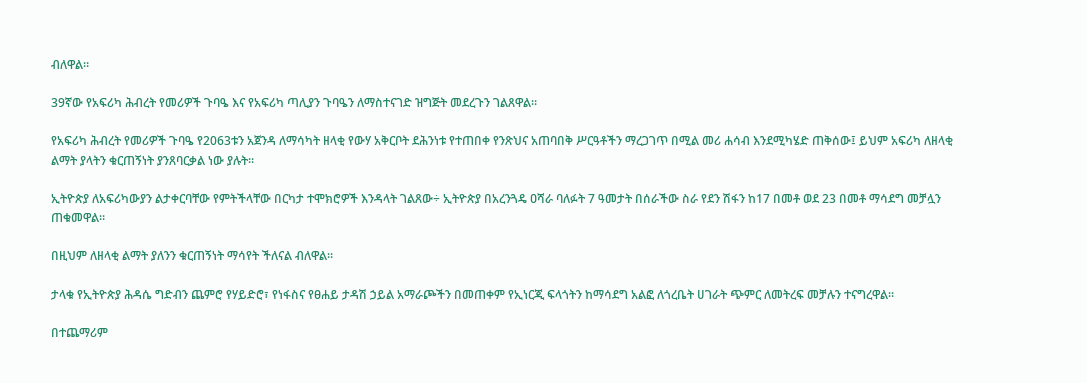ብለዋል።

39ኛው የአፍሪካ ሕብረት የመሪዎች ጉባዔ እና የአፍሪካ ጣሊያን ጉባዔን ለማስተናገድ ዝግጅት መደረጉን ገልጸዋል።

የአፍሪካ ሕብረት የመሪዎች ጉባዔ የ2063ቱን አጀንዳ ለማሳካት ዘላቂ የውሃ አቅርቦት ደሕንነቱ የተጠበቀ የንጽህና አጠባበቅ ሥርዓቶችን ማረጋገጥ በሚል መሪ ሐሳብ እንደሚካሄድ ጠቅሰው፤ ይህም አፍሪካ ለዘላቂ ልማት ያላትን ቁርጠኝነት ያንጸባርቃል ነው ያሉት።

ኢትዮጵያ ለአፍሪካውያን ልታቀርባቸው የምትችላቸው በርካታ ተሞክሮዎች እንዳላት ገልጸው÷ ኢትዮጵያ በአረንጓዴ ዐሻራ ባለፉት 7 ዓመታት በሰራችው ስራ የደን ሽፋን ከ17 በመቶ ወደ 23 በመቶ ማሳደግ መቻሏን ጠቁመዋል።

በዚህም ለዘላቂ ልማት ያለንን ቁርጠኝነት ማሳየት ችለናል ብለዋል።

ታላቁ የኢትዮጵያ ሕዳሴ ግድብን ጨምሮ የሃይድሮ፣ የነፋስና የፀሐይ ታዳሽ ኃይል አማራጮችን በመጠቀም የኢነርጂ ፍላጎትን ከማሳደግ አልፎ ለጎረቤት ሀገራት ጭምር ለመትረፍ መቻሉን ተናግረዋል።

በተጨማሪም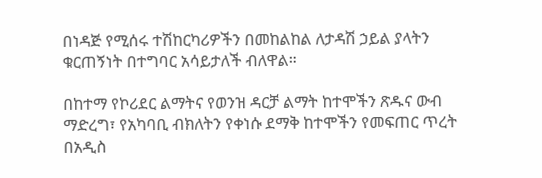በነዳጅ የሚሰሩ ተሽከርካሪዎችን በመከልከል ለታዳሽ ኃይል ያላትን ቁርጠኝነት በተግባር አሳይታለች ብለዋል።

በከተማ የኮሪደር ልማትና የወንዝ ዳርቻ ልማት ከተሞችን ጽዱና ውብ ማድረግ፣ የአካባቢ ብክለትን የቀነሱ ደማቅ ከተሞችን የመፍጠር ጥረት በአዲስ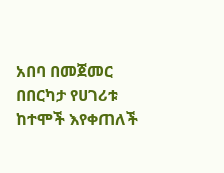አበባ በመጀመር በበርካታ የሀገሪቱ ከተሞች እየቀጠለች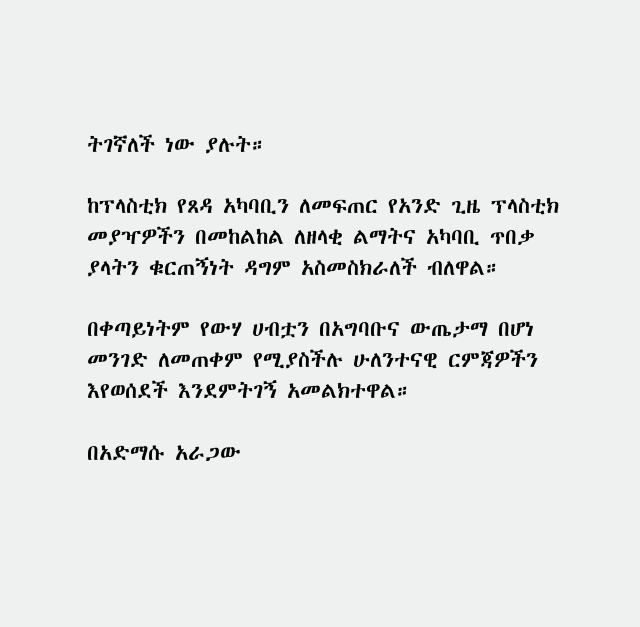ትገኛለች ነው ያሉት።

ከፕላስቲክ የጸዳ አካባቢን ለመፍጠር የአንድ ጊዜ ፕላስቲክ መያዣዎችን በመከልከል ለዘላቂ ልማትና አካባቢ ጥበቃ ያላትን ቁርጠኝነት ዳግም አስመስክራለች ብለዋል።

በቀጣይነትም የውሃ ሀብቷን በአግባቡና ውጤታማ በሆነ መንገድ ለመጠቀም የሚያስችሉ ሁለንተናዊ ርምጃዎችን እየወሰደች እንደምትገኝ አመልክተዋል።

በአድማሱ አራጋው